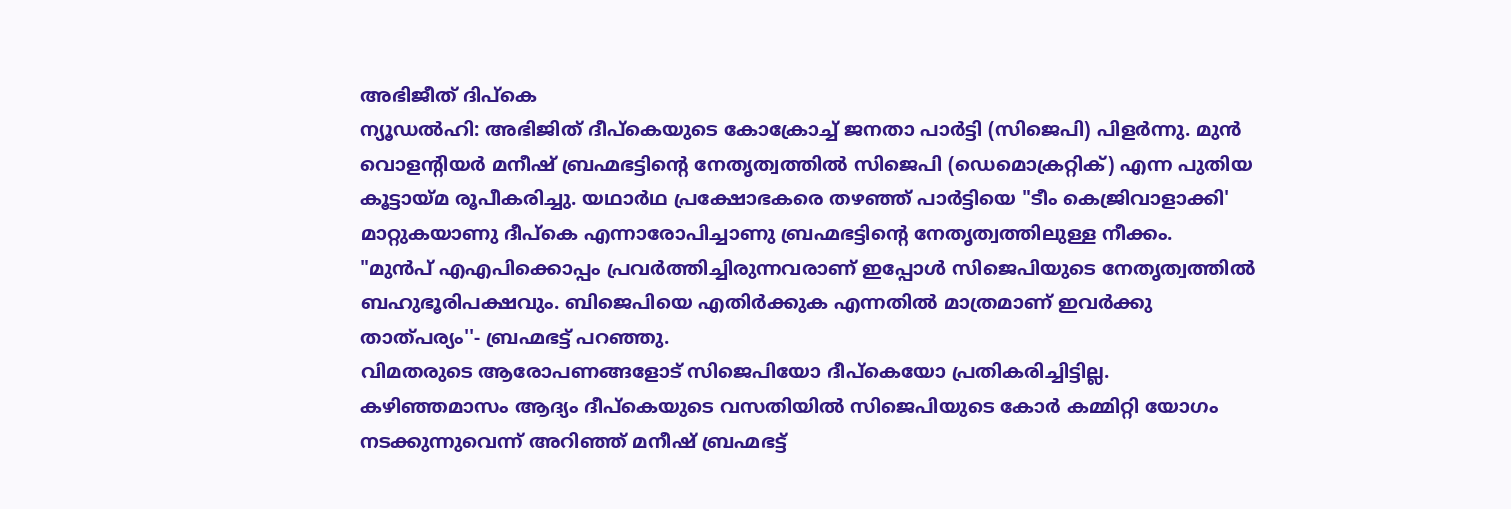അഭിജീത് ദിപ്കെ
ന്യൂഡൽഹി: അഭിജിത് ദീപ്കെയുടെ കോക്രോച്ച് ജനതാ പാർട്ടി (സിജെപി) പിളർന്നു. മുൻ വൊളന്റിയർ മനീഷ് ബ്രഹ്മഭട്ടിന്റെ നേതൃത്വത്തിൽ സിജെപി (ഡെമൊക്രറ്റിക്) എന്ന പുതിയ കൂട്ടായ്മ രൂപീകരിച്ചു. യഥാർഥ പ്രക്ഷോഭകരെ തഴഞ്ഞ് പാർട്ടിയെ "ടീം കെജ്രിവാളാക്കി' മാറ്റുകയാണു ദീപ്കെ എന്നാരോപിച്ചാണു ബ്രഹ്മഭട്ടിന്റെ നേതൃത്വത്തിലുള്ള നീക്കം.
"മുൻപ് എഎപിക്കൊപ്പം പ്രവർത്തിച്ചിരുന്നവരാണ് ഇപ്പോൾ സിജെപിയുടെ നേതൃത്വത്തിൽ ബഹുഭൂരിപക്ഷവും. ബിജെപിയെ എതിർക്കുക എന്നതിൽ മാത്രമാണ് ഇവർക്കു താത്പര്യം''- ബ്രഹ്മഭട്ട് പറഞ്ഞു.
വിമതരുടെ ആരോപണങ്ങളോട് സിജെപിയോ ദീപ്കെയോ പ്രതികരിച്ചിട്ടില്ല. കഴിഞ്ഞമാസം ആദ്യം ദീപ്കെയുടെ വസതിയിൽ സിജെപിയുടെ കോർ കമ്മിറ്റി യോഗം നടക്കുന്നുവെന്ന് അറിഞ്ഞ് മനീഷ് ബ്രഹ്മഭട്ട്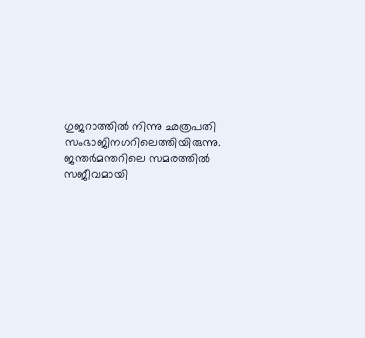ഗുജറാത്തിൽ നിന്നു ഛത്രപതി സംഭാജിനഗറിലെത്തിയിരുന്നു. ജന്തർമന്തറിലെ സമരത്തിൽ സജീവമായി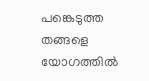പങ്കെടുത്ത തങ്ങളെ യോഗത്തിൽ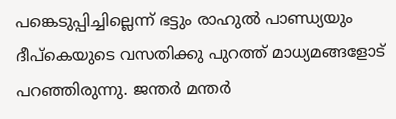പങ്കെടുപ്പിച്ചില്ലെന്ന് ഭട്ടും രാഹുൽ പാണ്ഡ്യയും ദീപ്കെയുടെ വസതിക്കു പുറത്ത് മാധ്യമങ്ങളോട് പറഞ്ഞിരുന്നു. ജന്തർ മന്തർ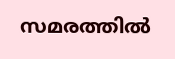സമരത്തിൽ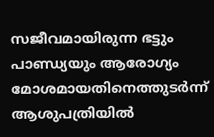സജീവമായിരുന്ന ഭട്ടും പാണ്ഡ്യയും ആരോഗ്യം മോശമായതിനെത്തുടർന്ന് ആശുപത്രിയിൽ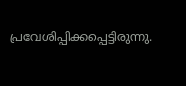പ്രവേശിപ്പിക്കപ്പെട്ടിരുന്നു.